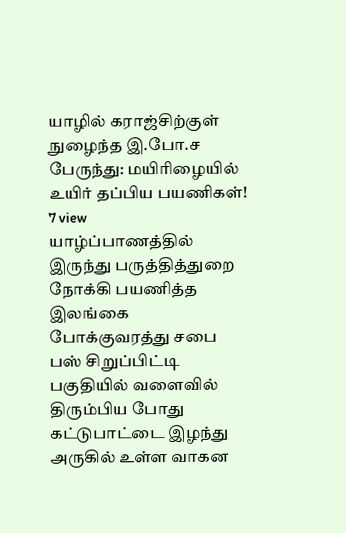யாழில் கராஜ்சிற்குள் நுழைந்த இ.போ.ச பேருந்து: மயிரிழையில் உயிர் தப்பிய பயணிகள்!
7 view
யாழ்ப்பாணத்தில் இருந்து பருத்தித்துறை நோக்கி பயணித்த இலங்கை போக்குவரத்து சபை பஸ் சிறுப்பிட்டி பகுதியில் வளைவில் திரும்பிய போது கட்டுபாட்டை இழந்து அருகில் உள்ள வாகன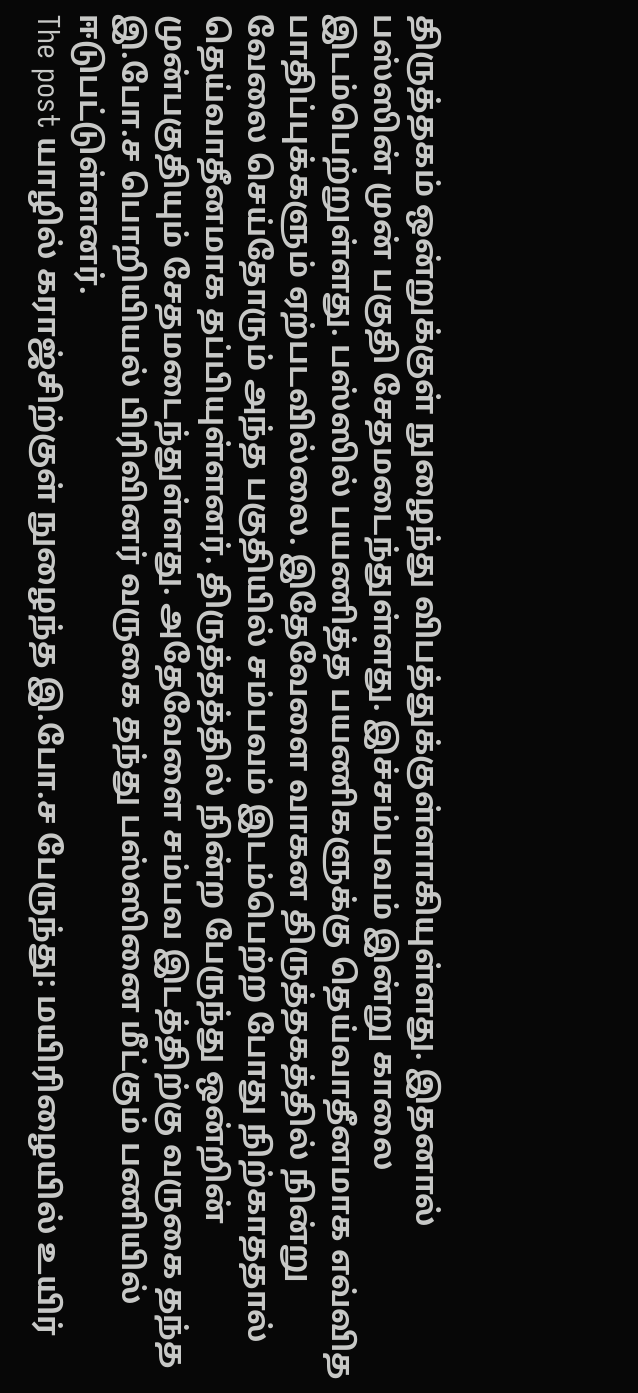திருத்தகம் ஒன்றுக்குள் நுழைந்து விபத்துக்குள்ளாகியுள்ளது. இதனால் பஸ்ஸின் முன் பகுதி சேதமடைந்துள்ளது. இச்சம்பவம் இன்று காலை இடம்பெற்றுள்ளது. பஸ்ஸில் பயணித்த பயணிகளுக்கு தெய்வாதீனமாக எவ்வித பாதிப்புக்களும் ஏற்படவில்லை. இதேவேளை வாகன திருத்தகத்தில் நின்று வேலை செய்தோரும் அந்த பகுதியில் சம்பவம் இடம்பெற்ற போது நிற்காததால் தெய்வாதீனமாக தப்பியுள்ளனர். திருத்தத்தில் நின்ற பேருந்து ஒன்றின் முன்பகுதியும் சேதமடைந்துள்ளது. அதேவேளை சம்பவ இடத்திற்கு வருகை தந்த இ.போ.ச பொறியியல் பிரிவினர் வருகை தந்து பஸ்ஸினை மீட்கும் பணியில் ஈடுபட்டுள்ளனர்.
The post யாழில் கராஜ்சிற்குள் நுழைந்த இ.போ.ச பேருந்து: மயிரிழையில் உயிர்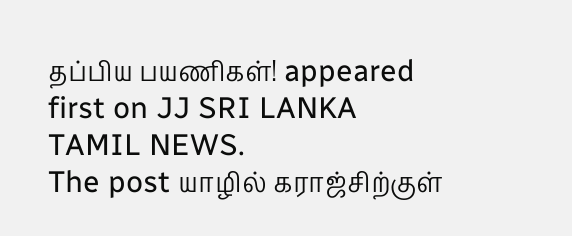தப்பிய பயணிகள்! appeared first on JJ SRI LANKA TAMIL NEWS.
The post யாழில் கராஜ்சிற்குள்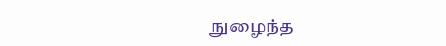நுழைந்த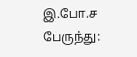இ.போ.ச பேருந்து: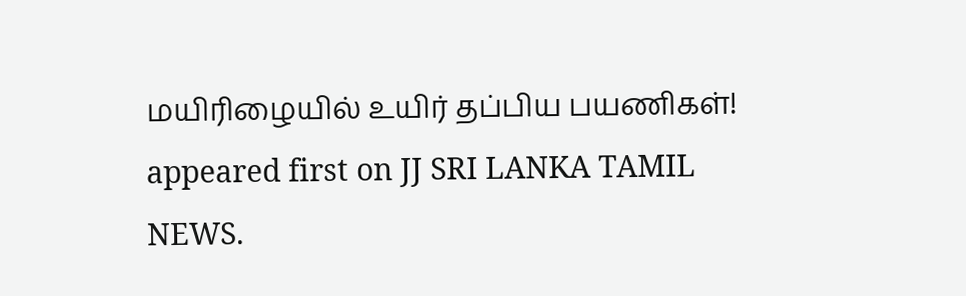மயிரிழையில் உயிர் தப்பிய பயணிகள்! appeared first on JJ SRI LANKA TAMIL NEWS.